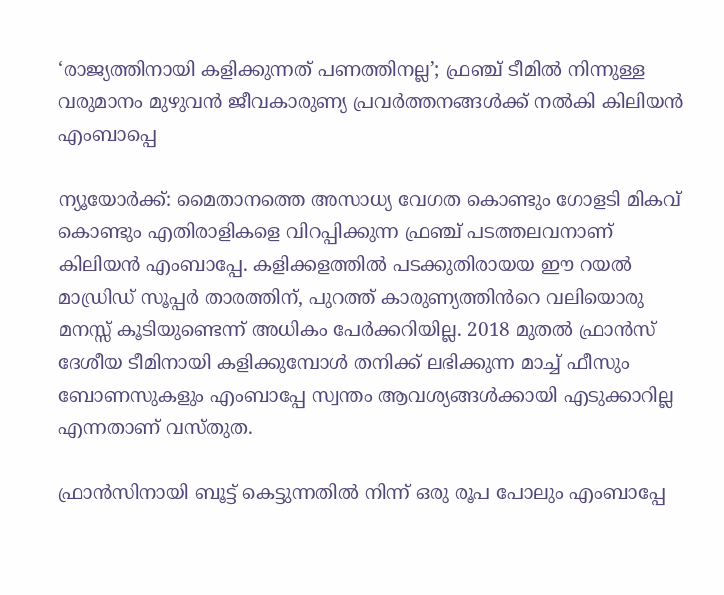‘രാജ്യത്തിനായി കളിക്കുന്നത് പണത്തിനല്ല’; ഫ്രഞ്ച് ടീമിൽ നിന്നുള്ള വരുമാനം മുഴുവൻ ജീവകാരുണ്യ പ്രവർത്തനങ്ങൾക്ക് നൽകി കിലിയൻ എംബാപ്പെ

ന്യൂയോർക്ക്: മൈതാനത്തെ അസാധ്യ വേഗത കൊണ്ടും ഗോളടി മികവ് കൊണ്ടും എതിരാളികളെ വിറപ്പിക്കുന്ന ഫ്രഞ്ച് പടത്തലവനാണ് കിലിയൻ എംബാപ്പേ. കളിക്കളത്തിൽ പടക്കുതിരായയ ഈ റയൽ മാഡ്രിഡ് സൂപ്പർ താരത്തിന്, പുറത്ത് കാരുണ്യത്തിൻറെ വലിയൊരു മനസ്സ് കൂടിയുണ്ടെന്ന് അധികം പേർക്കറിയില്ല. 2018 മുതൽ ഫ്രാൻസ് ദേശീയ ടീമിനായി കളിക്കുമ്പോൾ തനിക്ക് ലഭിക്കുന്ന മാച്ച് ഫീസും ബോണസുകളും എംബാപ്പേ സ്വന്തം ആവശ്യങ്ങൾക്കായി എടുക്കാറില്ല എന്നതാണ് വസ്‌തുത.

ഫ്രാൻസിനായി ബൂട്ട് കെട്ടുന്നതിൽ നിന്ന് ഒരു രൂപ പോലും എംബാപ്പേ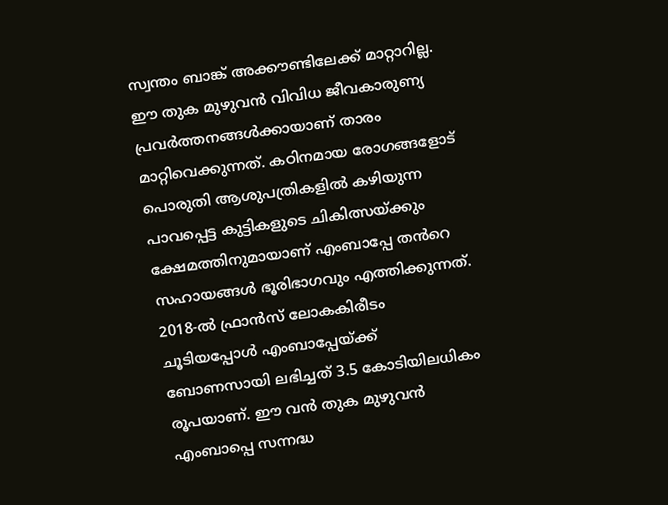സ്വന്തം ബാങ്ക് അക്കൗണ്ടിലേക്ക് മാറ്റാറില്ല. ഈ തുക മുഴുവൻ വിവിധ ജീവകാരുണ്യ പ്രവർത്തനങ്ങൾക്കായാണ് താരം മാറ്റിവെക്കുന്നത്. കഠിനമായ രോഗങ്ങളോട് പൊരുതി ആശുപത്രികളിൽ കഴിയുന്ന പാവപ്പെട്ട കുട്ടികളുടെ ചികിത്സയ്ക്കും ക്ഷേമത്തിനുമായാണ് എംബാപ്പേ തൻറെ സഹായങ്ങൾ ഭൂരിഭാഗവും എത്തിക്കുന്നത്. 2018-ൽ ഫ്രാൻസ് ലോകകിരീടം ചൂടിയപ്പോൾ എംബാപ്പേയ്ക്ക് ബോണസായി ലഭിച്ചത് 3.5 കോടിയിലധികം രൂപയാണ്. ഈ വൻ തുക മുഴുവൻ എംബാപ്പെ സന്നദ്ധ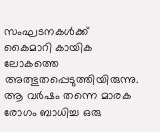സംഘടനകൾക്ക് കൈമാറി കായിക ലോകത്തെ അത്ഭുതപ്പെടുത്തിയിരുന്നു. ആ വർഷം തന്നെ മാരക രോഗം ബാധിച്ച ഒരു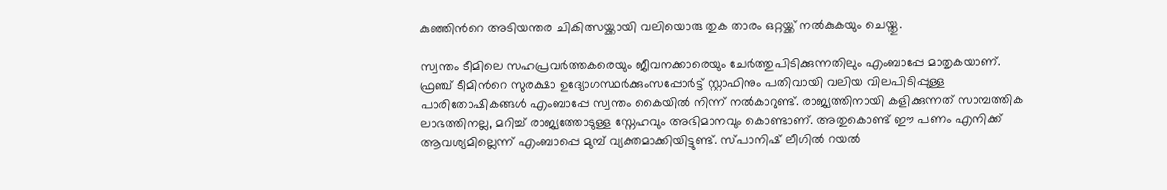കുഞ്ഞിൻറെ അടിയന്തര ചികിത്സയ്ക്കായി വലിയൊരു തുക താരം ഒറ്റയ്ക്ക് നൽകുകയും ചെയ്തു.

സ്വന്തം ടീമിലെ സഹപ്രവർത്തകരെയും ജീവനക്കാരെയും ചേർത്തുപിടിക്കുന്നതിലും എംബാപ്പേ മാതൃകയാണ്. ഫ്രഞ്ച് ടീമിൻറെ സുരക്ഷാ ഉദ്യോഗസ്ഥർക്കുംസപ്പോർട്ട് സ്റ്റാഫിനും പതിവായി വലിയ വിലപിടിപ്പുള്ള പാരിതോഷികങ്ങൾ എംബാപ്പേ സ്വന്തം കൈയിൽ നിന്ന് നൽകാറുണ്ട്. രാജ്യത്തിനായി കളിക്കുന്നത് സാമ്പത്തിക ലാഭത്തിനല്ല, മറിച്ച് രാജ്യത്തോടുള്ള സ്നേഹവും അഭിമാനവും കൊണ്ടാണ്. അതുകൊണ്ട് ഈ പണം എനിക്ക് ആവശ്യമില്ലെന്ന് എംബാപ്പെ മുമ്പ് വ്യക്തമാക്കിയിട്ടുണ്ട്. സ്പാനിഷ് ലീഗിൽ റയൽ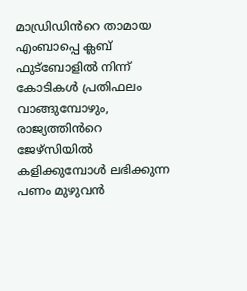മാഡ്രിഡിൻറെ താമായ എംബാപ്പെ ക്ലബ് ഫുട്ബോളിൽ നിന്ന് കോടികൾ പ്രതിഫലം വാങ്ങുമ്പോഴും, രാജ്യത്തിൻറെ ജേഴ്സിയിൽ കളിക്കുമ്പോൾ ലഭിക്കുന്ന പണം മുഴുവൻ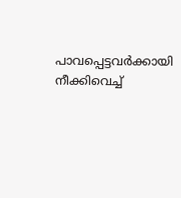പാവപ്പെട്ടവർക്കായി നീക്കിവെച്ച്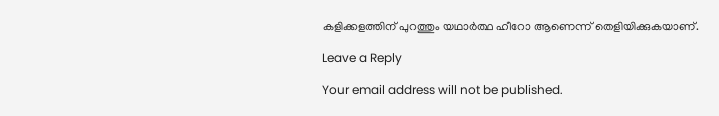കളിക്കളത്തിന് പുറത്തും യഥാർത്ഥ ഹീറോ ആണെന്ന് തെളിയിക്കുകയാണ്.

Leave a Reply

Your email address will not be published.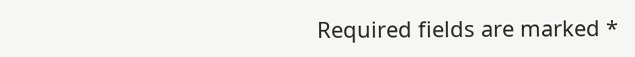Required fields are marked *